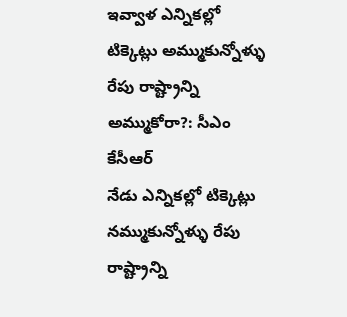ఇవ్వాళ ఎన్నికల్లో టిక్కెట్లు అమ్ముకున్నోళ్ళు రేపు రాష్ట్రాన్ని అమ్ముకోరా?: సీఎం కేసీఆర్
నేడు ఎన్నికల్లో టిక్కెట్లు నమ్ముకున్నోళ్ళు రేపు రాష్ట్రాన్ని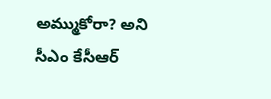అమ్ముకోరా? అని సీఎం కేసీఆర్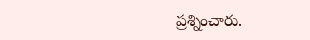ప్రశ్నించారు.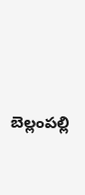బెల్లంపల్లి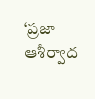‘ప్రజా ఆశీర్వాద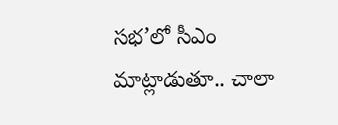సభ’లో సీఎం మాట్లాడుతూ.. చాలా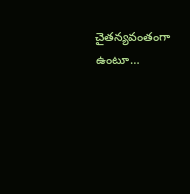చైతన్యవంతంగా ఉంటూ…